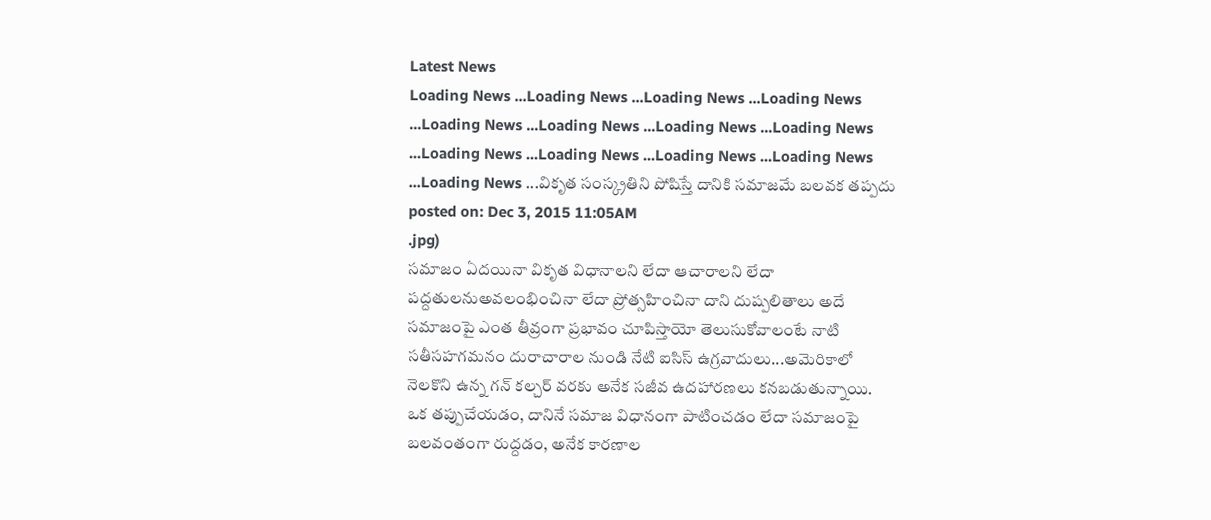Latest News
Loading News ...Loading News ...Loading News ...Loading News ...Loading News ...Loading News ...Loading News ...Loading News ...Loading News ...Loading News ...Loading News ...Loading News ...Loading News ...వికృత సంస్క్రతిని పోషిస్తే దానికి సమాజమే బలవక తప్పదు
posted on: Dec 3, 2015 11:05AM
.jpg)
సమాజం ఏదయినా వికృత విధానాలని లేదా ఆచారాలని లేదా పద్దతులనుఅవలంభించినా లేదా ప్రోత్సహించినా దాని దుష్పలితాలు అదే సమాజంపై ఎంత తీవ్రంగా ప్రభావం చూపిస్తాయో తెలుసుకోవాలంటే నాటి సతీసహగమనం దురాచారాల నుండి నేటి ఐసిస్ ఉగ్రవాదులు...అమెరికాలో నెలకొని ఉన్న గన్ కల్చర్ వరకు అనేక సజీవ ఉదహారణలు కనబడుతున్నాయి. ఒక తప్పుచేయడం, దానినే సమాజ విధానంగా పాటించడం లేదా సమాజంపై బలవంతంగా రుద్దడం, అనేక కారణాల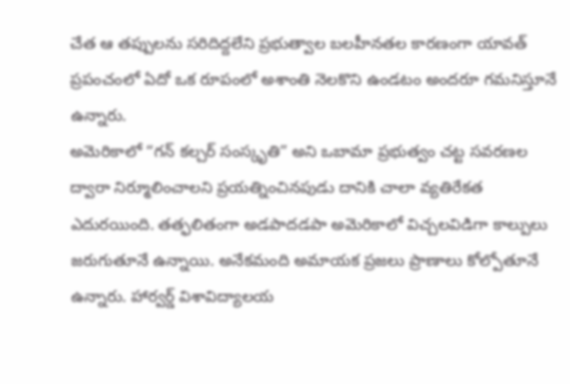చేత ఆ తప్పులను సరిదిద్దలేని ప్రభుత్వాల బలహీనతల కారణంగా యావత్ ప్రపంచంలో ఏదో ఒక రూపంలో అశాంతి నెలకొని ఉండటం అందరూ గమనిస్తూనే ఉన్నారు.
అమెరికాలో “గన్ కల్చర్ సంస్కృతి” అని ఒబామా ప్రభుత్వం చట్ట సవరణల ద్వారా నిర్మూలించాలని ప్రయత్నించినపుడు దానికి చాలా వ్యతిరేకత ఎదురయింది. తత్ఫలితంగా అడపాదడపా అమెరికాలో విచ్చలవిడిగా కాల్పులు జరుగుతూనే ఉన్నాయి. అనేకమంది అమాయక ప్రజలు ప్రాణాలు కోల్పోతూనే ఉన్నారు. హార్వర్డ్ విశావిద్యాలయ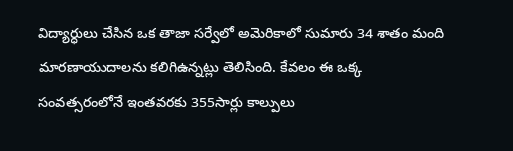విద్యార్ధులు చేసిన ఒక తాజా సర్వేలో అమెరికాలో సుమారు 34 శాతం మంది మారణాయుదాలను కలిగిఉన్నట్లు తెలిసింది. కేవలం ఈ ఒక్క సంవత్సరంలోనే ఇంతవరకు 355సార్లు కాల్పులు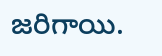జరిగాయి.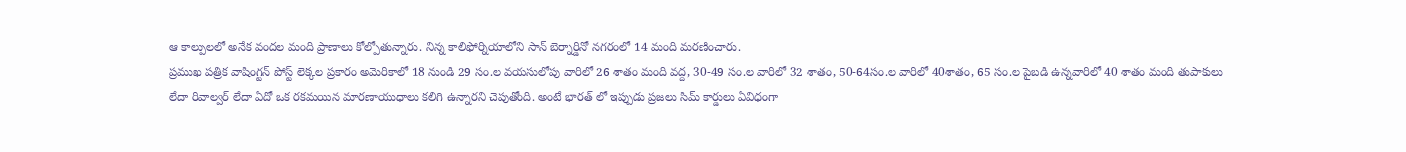ఆ కాల్పులలో అనేక వందల మంది ప్రాణాలు కోల్పోతున్నారు. నిన్న కాలిఫోర్నియాలోని సాన్ బెర్నార్డినో నగరంలో 14 మంది మరణించారు.
ప్రముఖ పత్రిక వాషింగ్టన్ పోస్ట్ లెక్కల ప్రకారం అమెరికాలో 18 నుండి 29 సం.ల వయసులోపు వారిలో 26 శాతం మంది వద్ద, 30-49 సం.ల వారిలో 32 శాతం, 50-64సం.ల వారిలో 40శాతం, 65 సం.ల పైబడి ఉన్నవారిలో 40 శాతం మంది తుపాకులు లేదా రివాల్వర్ లేదా ఏదో ఒక రకమయిన మారణాయుధాలు కలిగి ఉన్నారని చెపుతోంది. అంటే భారత్ లో ఇప్పుడు ప్రజలు సిమ్ కార్డులు ఏవిధంగా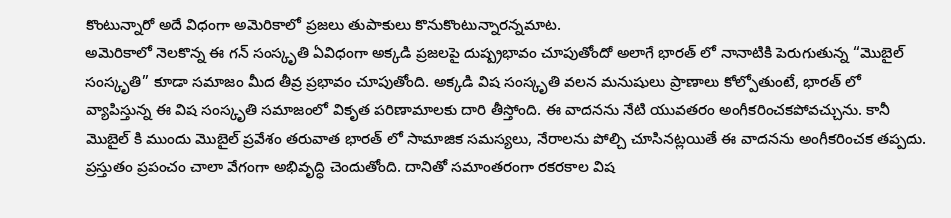కొంటున్నారో అదే విధంగా అమెరికాలో ప్రజలు తుపాకులు కొనుకొంటున్నారన్నమాట.
అమెరికాలో నెలకొన్న ఈ గన్ సంస్కృతి ఏవిధంగా అక్కడి ప్రజలపై దుష్ప్రభావం చూపుతోందో అలాగే భారత్ లో నానాటికి పెరుగుతున్న “మొబైల్ సంస్కృతి” కూడా సమాజం మీద తీవ్ర ప్రభావం చూపుతోంది. అక్కడి విష సంస్కృతి వలన మనుషులు ప్రాణాలు కోల్పోతుంటే, భారత్ లో వ్యాపిస్తున్న ఈ విష సంస్కృతి సమాజంలో వికృత పరిణామాలకు దారి తీస్తోంది. ఈ వాదనను నేటి యువతరం అంగీకరించకపోవచ్చును. కానీ మొబైల్ కి ముందు మొబైల్ ప్రవేశం తరువాత భారత్ లో సామాజిక సమస్యలు, నేరాలను పోల్చి చూసినట్లయితే ఈ వాదనను అంగీకరించక తప్పదు.
ప్రస్తుతం ప్రపంచం చాలా వేగంగా అభివృద్ధి చెందుతోంది. దానితో సమాంతరంగా రకరకాల విష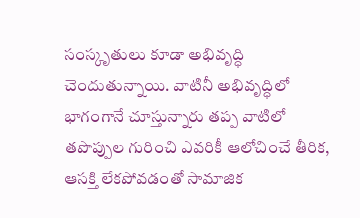సంస్కృతులు కూడా అభివృద్ధి చెందుతున్నాయి. వాటినీ అభివృద్ధిలో భాగంగానే చూస్తున్నారు తప్ప వాటిలో తపొప్పుల గురించి ఎవరికీ ఆలోచించే తీరిక, ఆసక్తి లేకపోవడంతో సామాజిక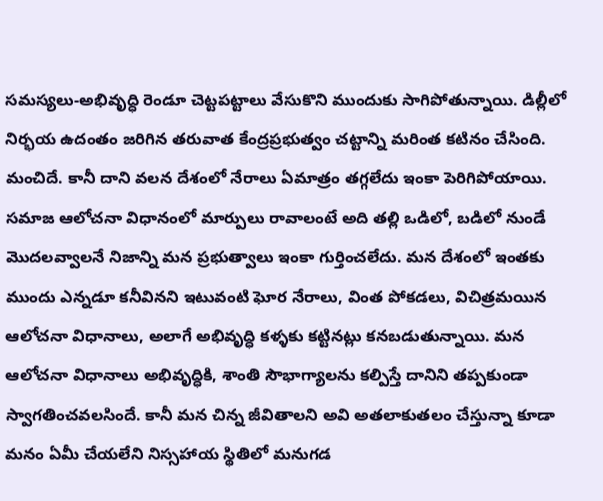సమస్యలు-అభివృద్ధి రెండూ చెట్టపట్టాలు వేసుకొని ముందుకు సాగిపోతున్నాయి. డిల్లీలో నిర్భయ ఉదంతం జరిగిన తరువాత కేంద్రప్రభుత్వం చట్టాన్ని మరింత కటినం చేసింది. మంచిదే. కానీ దాని వలన దేశంలో నేరాలు ఏమాత్రం తగ్గలేదు ఇంకా పెరిగిపోయాయి.
సమాజ ఆలోచనా విధానంలో మార్పులు రావాలంటే అది తల్లి ఒడిలో, బడిలో నుండే మొదలవ్వాలనే నిజాన్ని మన ప్రభుత్వాలు ఇంకా గుర్తించలేదు. మన దేశంలో ఇంతకు ముందు ఎన్నడూ కనీవినని ఇటువంటి ఘోర నేరాలు, వింత పోకడలు, విచిత్రమయిన ఆలోచనా విధానాలు, అలాగే అభివృద్ధి కళ్ళకు కట్టినట్లు కనబడుతున్నాయి. మన ఆలోచనా విధానాలు అభివృద్ధికి, శాంతి సౌభాగ్యాలను కల్పిస్తే దానిని తప్పకుండా స్వాగతించవలసిందే. కానీ మన చిన్న జీవితాలని అవి అతలాకుతలం చేస్తున్నా కూడా మనం ఏమీ చేయలేని నిస్సహాయ స్థితిలో మనుగడ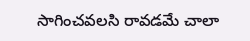సాగించవలసి రావడమే చాలా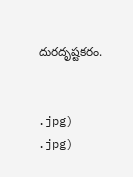దురదృష్టకరం.


.jpg)
.jpg)